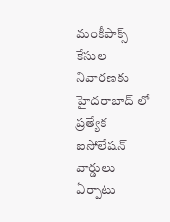మంకీపాక్స్ కేసుల నివారణకు హైదరాబాద్ లో ప్రత్యేక ఐసోలేషన్ వార్డులు ఏర్పాటు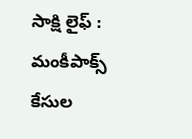సాక్షి లైఫ్ : మంకీపాక్స్ కేసుల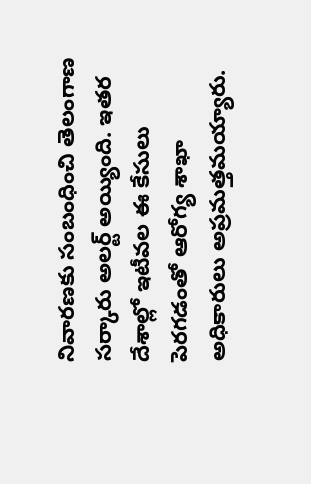నివారణకు సంబంధించి తెలంగాణ సర్కారు అలర్ట్ అయ్యింది. ఇతర దేశాల్లో ఇటీవల ఈ కేసులు పెరగడంతో ఆరోగ్య శాఖా అధికారులు అప్రమత్తమయ్యారు.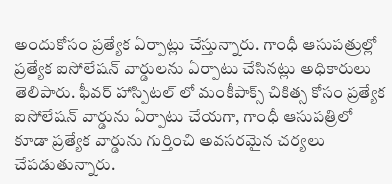అందుకోసం ప్రత్యేక ఏర్పాట్లు చేస్తున్నారు. గాంధీ ఆసుపత్రుల్లో ప్రత్యేక ఐసోలేషన్ వార్డులను ఏర్పాటు చేసినట్లు అధికారులు తెలిపారు. ఫీవర్ హాస్పిటల్ లో మంకీపాక్స్ చికిత్స కోసం ప్రత్యేక ఐసోలేషన్ వార్డును ఏర్పాటు చేయగా, గాంధీ ఆసుపత్రిలో కూడా ప్రత్యేక వార్డును గుర్తించి అవసరమైన చర్యలు చేపడుతున్నారు.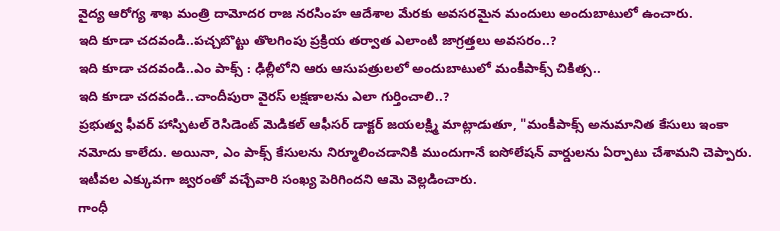వైద్య ఆరోగ్య శాఖ మంత్రి దామోదర రాజ నరసింహ ఆదేశాల మేరకు అవసరమైన మందులు అందుబాటులో ఉంచారు.
ఇది కూడా చదవండి..పచ్చబొట్టు తొలగింపు ప్రక్రియ తర్వాత ఎలాంటి జాగ్రత్తలు అవసరం..?
ఇది కూడా చదవండి..ఎం పాక్స్ : ఢిల్లీలోని ఆరు ఆసుపత్రులలో అందుబాటులో మంకీపాక్స్ చికిత్స..
ఇది కూడా చదవండి..చాందీపురా వైరస్ లక్షణాలను ఎలా గుర్తించాలి..?
ప్రభుత్వ ఫీవర్ హాస్పిటల్ రెసిడెంట్ మెడికల్ ఆఫీసర్ డాక్టర్ జయలక్ష్మి మాట్లాడుతూ, "మంకీపాక్స్ అనుమానిత కేసులు ఇంకా నమోదు కాలేదు. అయినా, ఎం పాక్స్ కేసులను నిర్మూలించడానికి ముందుగానే ఐసోలేషన్ వార్డులను ఏర్పాటు చేశామని చెప్పారు. ఇటీవల ఎక్కువగా జ్వరంతో వచ్చేవారి సంఖ్య పెరిగిందని ఆమె వెల్లడించారు.
గాంధీ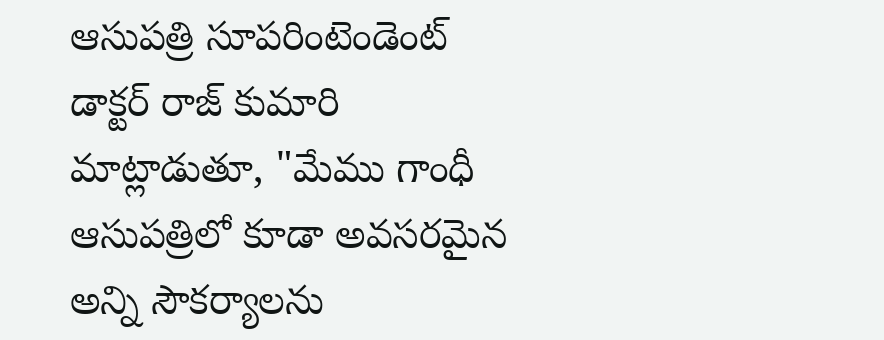ఆసుపత్రి సూపరింటెండెంట్ డాక్టర్ రాజ్ కుమారి మాట్లాడుతూ, "మేము గాంధీ ఆసుపత్రిలో కూడా అవసరమైన అన్ని సౌకర్యాలను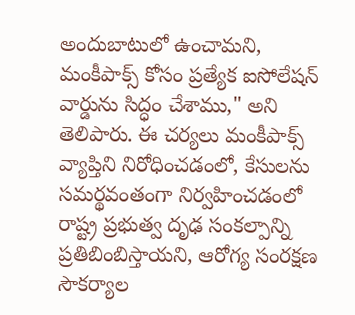అందుబాటులో ఉంచామని, మంకీపాక్స్ కోసం ప్రత్యేక ఐసోలేషన్ వార్డును సిద్ధం చేశాము," అని తెలిపారు. ఈ చర్యలు మంకీపాక్స్ వ్యాప్తిని నిరోధించడంలో, కేసులను సమర్థవంతంగా నిర్వహించడంలో రాష్ట్ర ప్రభుత్వ దృఢ సంకల్పాన్ని ప్రతిబింబిస్తాయని, ఆరోగ్య సంరక్షణ సౌకర్యాల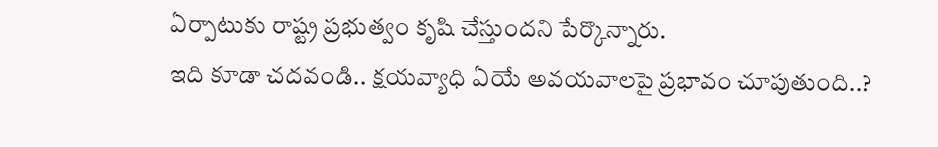ఏర్పాటుకు రాష్ట్ర ప్రభుత్వం కృషి చేస్తుందని పేర్కొన్నారు.
ఇది కూడా చదవండి.. క్షయవ్యాధి ఏయే అవయవాలపై ప్రభావం చూపుతుంది..?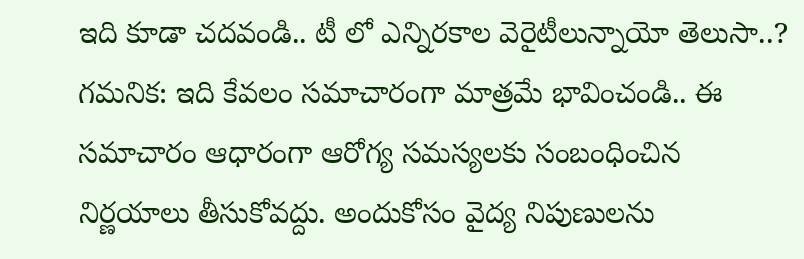ఇది కూడా చదవండి.. టీ లో ఎన్నిరకాల వెరైటీలున్నాయో తెలుసా..?
గమనిక: ఇది కేవలం సమాచారంగా మాత్రమే భావించండి.. ఈ సమాచారం ఆధారంగా ఆరోగ్య సమస్యలకు సంబంధించిన నిర్ణయాలు తీసుకోవద్దు. అందుకోసం వైద్య నిపుణులను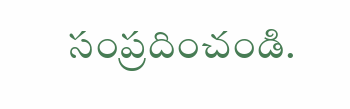సంప్రదించండి.